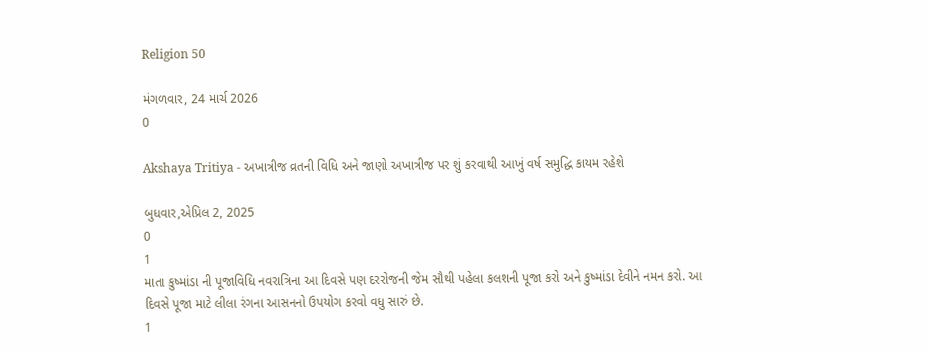Religion 50

મંગળવાર, 24 માર્ચ 2026
0

Akshaya Tritiya - અખાત્રીજ વ્રતની વિધિ અને જાણો અખાત્રીજ પર શું કરવાથી આખું વર્ષ સમુદ્ધિ કાયમ રહેશે

બુધવાર,એપ્રિલ 2, 2025
0
1
માતા કુષ્માંડા ની પૂજાવિધિ નવરાત્રિના આ દિવસે પણ દરરોજની જેમ સૌથી પહેલા કલશની પૂજા કરો અને કુષ્માંડા દેવીને નમન કરો. આ દિવસે પૂજા માટે લીલા રંગના આસનનો ઉપયોગ કરવો વધુ સારું છે.
1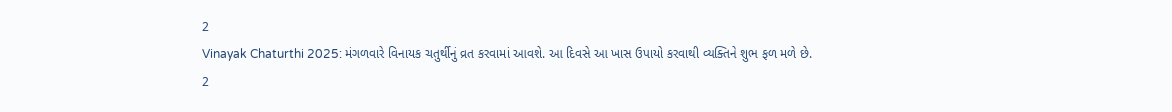2
Vinayak Chaturthi 2025: મંગળવારે વિનાયક ચતુર્થીનું વ્રત કરવામાં આવશે. આ દિવસે આ ખાસ ઉપાયો કરવાથી વ્યક્તિને શુભ ફળ મળે છે.
2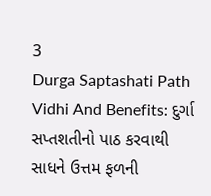3
Durga Saptashati Path Vidhi And Benefits: દુર્ગા સપ્તશતીનો પાઠ કરવાથી સાધને ઉત્તમ ફળની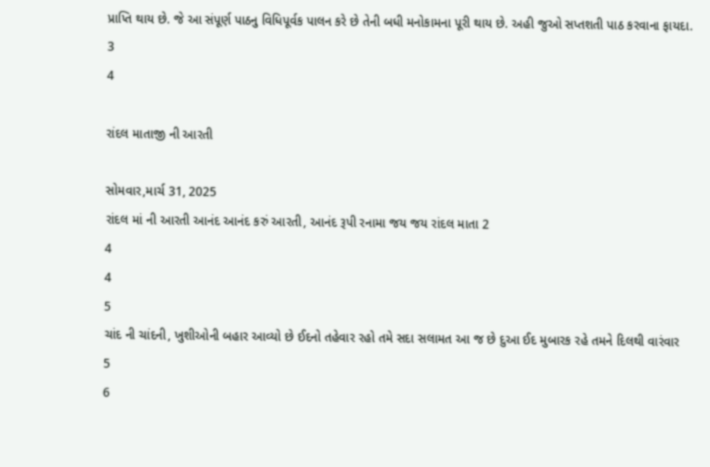પ્રાપ્તિ થાય છે. જે આ સંપૂર્ણ પાઠનુ વિધિપૂર્વક પાલન કરે છે તેની બધી મનોકામના પૂરી થાય છે. અહી જુઓ સપ્તશતી પાઠ કરવાના ફાયદા.
3
4

રાંદલ માતાજી ની આરતી

સોમવાર,માર્ચ 31, 2025
રાંદલ માં ની આરતી આનંદ આનંદ કરું આરતી, આનંદ રૂપી રનામા જય જય રાંદલ માતા 2
4
4
5
ચાંદ ની ચાંદની, ખુશીઓની બહાર આવ્યો છે ઈદનો તહેવાર રહો તમે સદા સલામત આ જ છે દુઆ ઈદ મુબારક રહે તમને દિલથી વારંવાર
5
6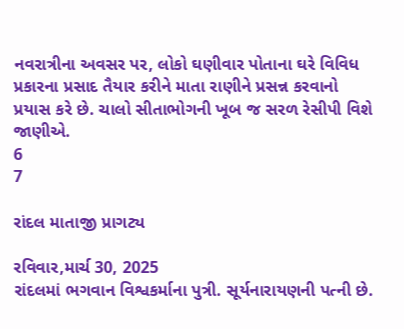નવરાત્રીના અવસર પર, લોકો ઘણીવાર પોતાના ઘરે વિવિધ પ્રકારના પ્રસાદ તૈયાર કરીને માતા રાણીને પ્રસન્ન કરવાનો પ્રયાસ કરે છે. ચાલો સીતાભોગની ખૂબ જ સરળ રેસીપી વિશે જાણીએ.
6
7

રાંદલ માતાજી પ્રાગટ્ય

રવિવાર,માર્ચ 30, 2025
રાંદલમાં ભગવાન વિશ્વકર્માના પુત્રી. સૂર્યનારાયણની પત્ની છે.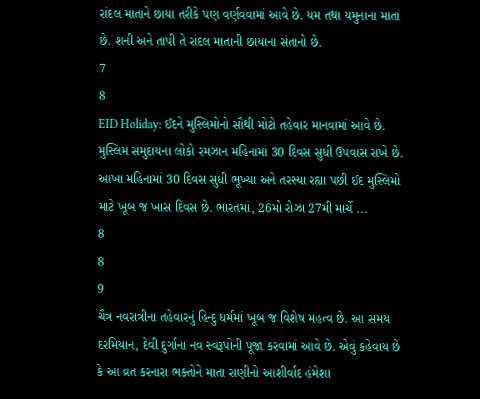રાંદલ માતાને છાયા તરીકે પણ વર્ણવવામાં આવે છે. યમ તથા યમુનાના માતા છે. શની અને તાપી તે રાંદલ માતાની છાયાના સંતાનો છે.
7
8
EID Holiday: ઈદને મુસ્લિમોનો સૌથી મોટો તહેવાર માનવામાં આવે છે. મુસ્લિમ સમુદાયના લોકો રમઝાન મહિનામાં 30 દિવસ સુધી ઉપવાસ રાખે છે. આખા મહિનામાં 30 દિવસ સુધી ભૂખ્યા અને તરસ્યા રહ્યા પછી ઈદ મુસ્લિમો માટે ખૂબ જ ખાસ દિવસ છે. ભારતમાં, 26મો રોઝા 27મી માર્ચે ...
8
8
9
ચૈત્ર નવરાત્રીના તહેવારનું હિન્દુ ધર્મમાં ખૂબ જ વિશેષ મહત્વ છે. આ સમય દરમિયાન, દેવી દુર્ગાના નવ સ્વરૂપોની પૂજા કરવામાં આવે છે. એવું કહેવાય છે કે આ વ્રત કરનારા ભક્તોને માતા રાણીનો આશીર્વાદ હંમેશા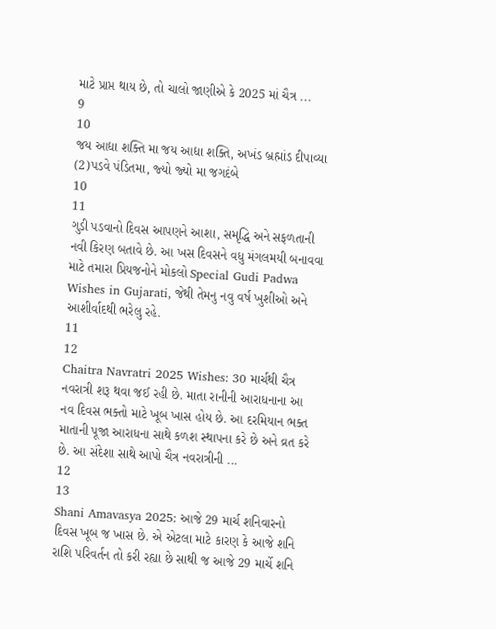માટે પ્રાપ્ત થાય છે, તો ચાલો જાણીએ કે 2025 માં ચૈત્ર ...
9
10
જય આદ્યા શક્‍તિ મા જય આદ્યા શક્‍તિ, અખંડ બ્રહ્માંડ દીપાવ્‍યા (2)પડવે પંડિતમા, જ્‍યો જ્‍યો મા જગદંબે
10
11
ગુડી પડવાનો દિવસ આપણને આશા, સમૃદ્ધિ અને સફળતાની નવી કિરણ બતાવે છે. આ ખસ દિવસને વધુ મંગલમયી બનાવવા માટે તમારા પ્રિયજનોને મોકલો Special Gudi Padwa Wishes in Gujarati, જેથી તેમનુ નવુ વર્ષ ખુશીઓ અને આશીર્વાદથી ભરેલુ રહે.
11
12
Chaitra Navratri 2025 Wishes: 30 માર્ચથી ચૈત્ર નવરાત્રી શરૂ થવા જઈ રહી છે. માતા રાનીની આરાધનાના આ નવ દિવસ ભક્તો માટે ખૂબ ખાસ હોય છે. આ દરમિયાન ભક્ત માતાની પૂજા આરાધના સાથે કળશ સ્થાપના કરે છે અને વ્રત કરે છે. આ સંદેશા સાથે આપો ચૈત્ર નવરાત્રીની ...
12
13
Shani Amavasya 2025: આજે 29 માર્ચ શનિવારનો દિવસ ખૂબ જ ખાસ છે. એ એટલા માટે કારણ કે આજે શનિ રાશિ પરિવર્તન તો કરી રહ્યા છે સાથી જ આજે 29 માર્ચે શનિ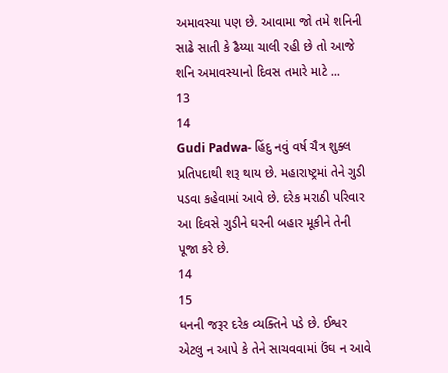અમાવસ્યા પણ છે. આવામા જો તમે શનિની સાઢે સાતી કે ઢૈય્યા ચાલી રહી છે તો આજે શનિ અમાવસ્યાનો દિવસ તમારે માટે ...
13
14
Gudi Padwa- હિંદુ નવું વર્ષ ચૈત્ર શુક્લ પ્રતિપદાથી શરૂ થાય છે. મહારાષ્ટ્રમાં તેને ગુડી પડવા કહેવામાં આવે છે. દરેક મરાઠી પરિવાર આ દિવસે ગુડીને ઘરની બહાર મૂકીને તેની પૂજા કરે છે.
14
15
ધનની જરૂર દરેક વ્યક્તિને પડે છે. ઈશ્વર એટલુ ન આપે કે તેને સાચવવામાં ઉંઘ ન આવે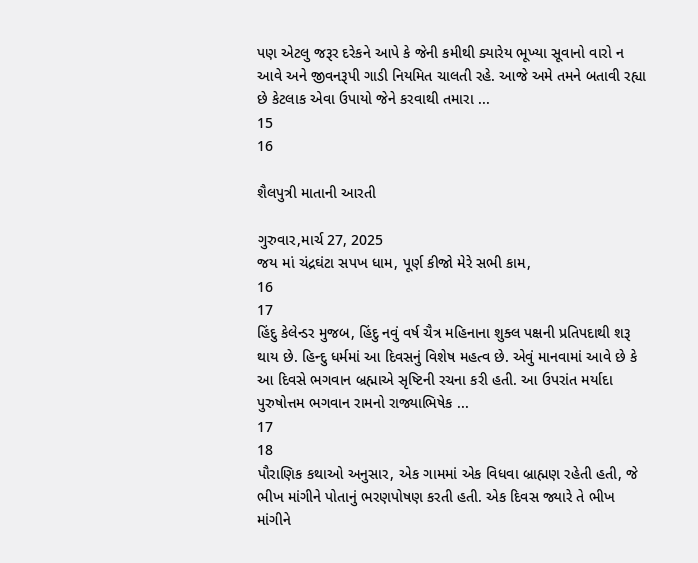પણ એટલુ જરૂર દરેકને આપે કે જેની કમીથી ક્યારેય ભૂખ્યા સૂવાનો વારો ન આવે અને જીવનરૂપી ગાડી નિયમિત ચાલતી રહે. આજે અમે તમને બતાવી રહ્યા છે કેટલાક એવા ઉપાયો જેને કરવાથી તમારા ...
15
16

શૈલપુત્રી માતાની આરતી

ગુરુવાર,માર્ચ 27, 2025
જય માં ચંદ્રઘંટા સપખ ધામ, પૂર્ણ કીજો મેરે સભી કામ,
16
17
હિંદુ કેલેન્ડર મુજબ, હિંદુ નવું વર્ષ ચૈત્ર મહિનાના શુક્લ પક્ષની પ્રતિપદાથી શરૂ થાય છે. હિન્દુ ધર્મમાં આ દિવસનું વિશેષ મહત્વ છે. એવું માનવામાં આવે છે કે આ દિવસે ભગવાન બ્રહ્માએ સૃષ્ટિની રચના કરી હતી. આ ઉપરાંત મર્યાદા પુરુષોત્તમ ભગવાન રામનો રાજ્યાભિષેક ...
17
18
પૌરાણિક કથાઓ અનુસાર, એક ગામમાં એક વિધવા બ્રાહ્મણ રહેતી હતી, જે ભીખ માંગીને પોતાનું ભરણપોષણ કરતી હતી. એક દિવસ જ્યારે તે ભીખ માંગીને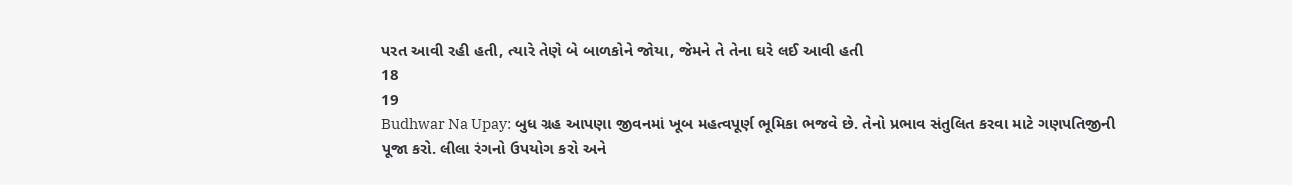પરત આવી રહી હતી, ત્યારે તેણે બે બાળકોને જોયા, જેમને તે તેના ઘરે લઈ આવી હતી
18
19
Budhwar Na Upay: બુધ ગ્રહ આપણા જીવનમાં ખૂબ મહત્વપૂર્ણ ભૂમિકા ભજવે છે. તેનો પ્રભાવ સંતુલિત કરવા માટે ગણપતિજીની પૂજા કરો. લીલા રંગનો ઉપયોગ કરો અને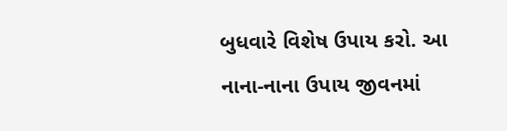બુધવારે વિશેષ ઉપાય કરો. આ નાના-નાના ઉપાય જીવનમાં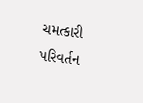ચમત્કારી પરિવર્તન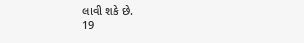લાવી શકે છે.
19